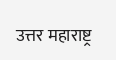उत्तर महाराष्ट्र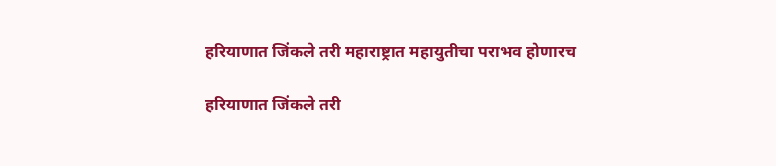हरियाणात जिंकले तरी महाराष्ट्रात महायुतीचा पराभव होणारच

हरियाणात जिंकले तरी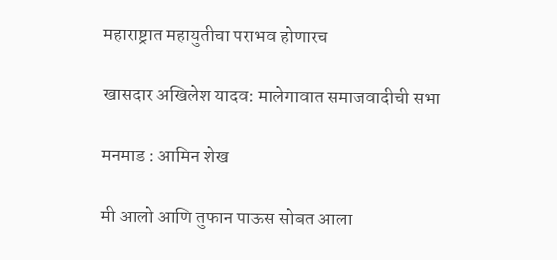महाराष्ट्रात महायुतीचा पराभव होणारच

खासदार अखिलेश यादव: मालेगावात समाजवादीची सभा

मनमाड : आमिन शेख

मी आलो आणि तुफान पाऊस सोबत आला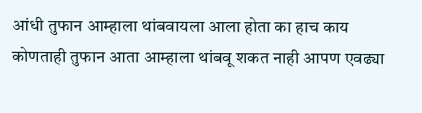आंधी तुफान आम्हाला थांबवायला आला होता का हाच काय कोणताही तुफान आता आम्हाला थांबवू शकत नाही आपण एवढ्या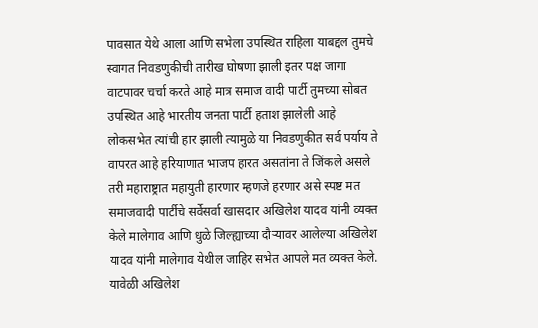पावसात येथे आला आणि सभेला उपस्थित राहिला याबद्दल तुमचे स्वागत निवडणुकीची तारीख घोषणा झाली इतर पक्ष जागा वाटपावर चर्चा करते आहे मात्र समाज वादी पार्टी तुमच्या सोबत उपस्थित आहे भारतीय जनता पार्टी हताश झालेली आहे लोकसभेत त्यांची हार झाली त्यामुळे या निवडणुकीत सर्व पर्याय ते वापरत आहे हरियाणात भाजप हारत असतांना ते जिंकले असले तरी महाराष्ट्रात महायुती हारणार म्हणजे हरणार असे स्पष्ट मत समाजवादी पार्टीचे सर्वेसर्वा खासदार अखिलेश यादव यांनी व्यक्त केले मालेगाव आणि धुळे जिल्ह्याच्या दौऱ्यावर आलेल्या अखिलेश यादव यांनी मालेगाव येथील जाहिर सभेत आपले मत व्यक्त केले.
यावेळी अखिलेश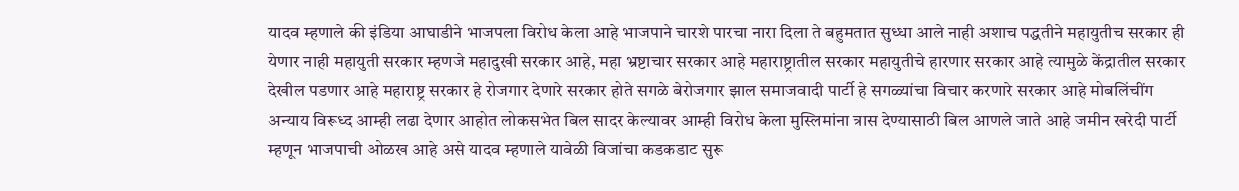यादव म्हणाले की इंडिया आघाडीने भाजपला विरोध केला आहे भाजपाने चारशे पारचा नारा दिला ते बहुमतात सुध्धा आले नाही अशाच पद्धतीने महायुतीच सरकार ही येणार नाही महायुती सरकार म्हणजे महादुखी सरकार आहे, महा भ्रष्टाचार सरकार आहे महाराष्ट्रातील सरकार महायुतीचे हारणार सरकार आहे त्यामुळे केंद्रातील सरकार देखील पडणार आहे महाराष्ट्र सरकार हे रोजगार देणारे सरकार होते सगळे बेरोजगार झाल समाजवादी पार्टी हे सगळ्यांचा विचार करणारे सरकार आहे मोबलिंचींग अन्याय विरूध्द आम्ही लढा देणार आहोत लोकसभेत बिल सादर केल्यावर आम्ही विरोध केला मुस्लिमांना त्रास देण्यासाठी बिल आणले जाते आहे जमीन खरेदी पार्टी म्हणून भाजपाची ओळख आहे असे यादव म्हणाले यावेळी विजांचा कडकडाट सुरू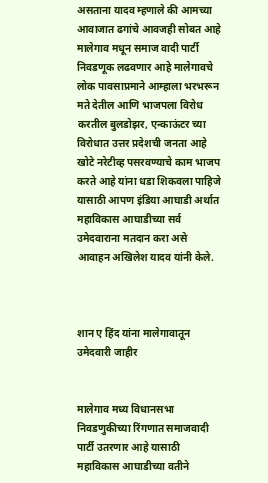असताना यादव म्हणाले की आमच्या आवाजात ढगांचे आवजही सोबत आहे मालेगाव मधून समाज वादी पार्टी निवडणूक लढवणार आहे मालेगावचे लोक पावसाप्रमाने आम्हाला भरभरून मते देतील आणि भाजपला विरोध करतील बुलडोझर, एन्काऊंटर च्या विरोधात उत्तर प्रदेशची जनता आहे
खोटे नरेटीव्ह पसरवण्याचे काम भाजप करते आहे यांना धडा शिकवला पाहिजे यासाठी आपण इंडिया आघाडी अर्थात महाविकास आघाडीच्या सर्व उमेदवाराना मतदान करा असे आवाहन अखिलेश यादव यांनी केले.



शान ए हिंद यांना मालेगावातून उमेदवारी जाहीर


मालेगाव मध्य विधानसभा निवडणुकीच्या रिंगणात समाजवादी पार्टी उतरणार आहे यासाठी महाविकास आघाडीच्या वतीने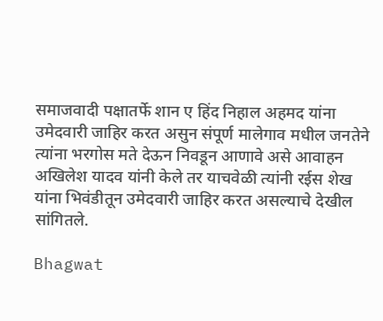समाजवादी पक्षातर्फे शान ए हिंद निहाल अहमद यांना उमेदवारी जाहिर करत असुन संपूर्ण मालेगाव मधील जनतेने त्यांना भरगोस मते देऊन निवडून आणावे असे आवाहन अखिलेश यादव यांनी केले तर याचवेळी त्यांनी रईस शेख यांना भिवंडीतून उमेदवारी जाहिर करत असल्याचे देखील सांगितले.

Bhagwat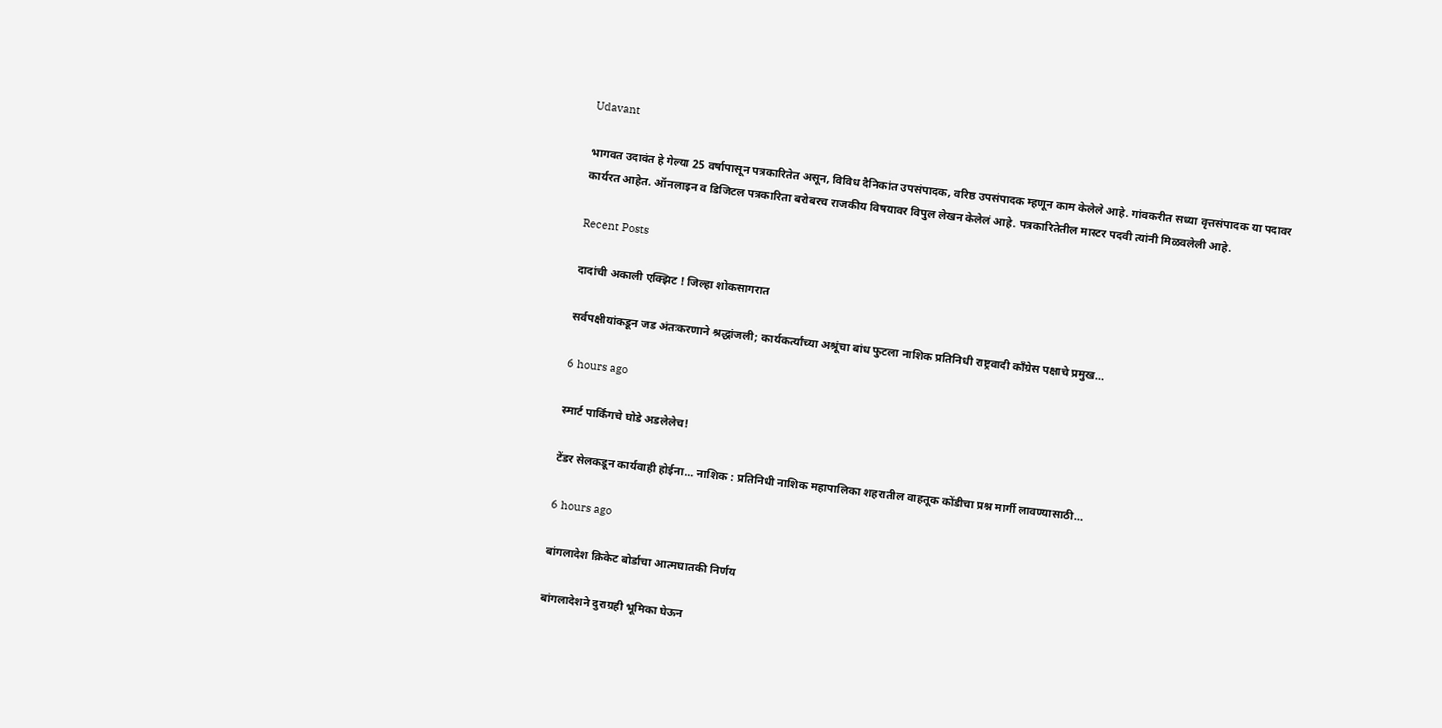Udavant

भागवत उदावंत हे गेल्या 25 वर्षापासून पत्रकारितेत असून, विविध दैनिकांत उपसंपादक, वरिष्ठ उपसंपादक म्हणून काम केलेले आहे. गांवकरीत सध्या वृत्तसंपादक या पदावर कार्यरत आहेत. ऑनलाइन व डिजिटल पत्रकारिता बरोबरच राजकीय विषयावर विपुल लेखन केलेलं आहे. पत्रकारितेतील मास्टर पदवी त्यांनी मिळवलेली आहे.

Recent Posts

दादांची अकाली एक्झिट ! जिल्हा शोकसागरात

सर्वपक्षीयांकडून जड अंतःकरणाने श्रद्धांजली; कार्यकर्त्यांच्या अश्रूंचा बांध फुटला नाशिक प्रतिनिधी राष्ट्रवादी काँग्रेस पक्षाचे प्रमुख…

6 hours ago

स्मार्ट पार्किंगचे घोडे अडलेलेच!

टेंडर सेलकडून कार्यवाही होईना... नाशिक : प्रतिनिधी नाशिक महापालिका शहरातील वाहतूक कोंडीचा प्रश्न मार्गी लावण्यासाठी…

6 hours ago

बांगलादेश क्रिकेट बोर्डाचा आत्मघातकी निर्णय

बांगलादेशने दुराग्रही भूमिका घेऊन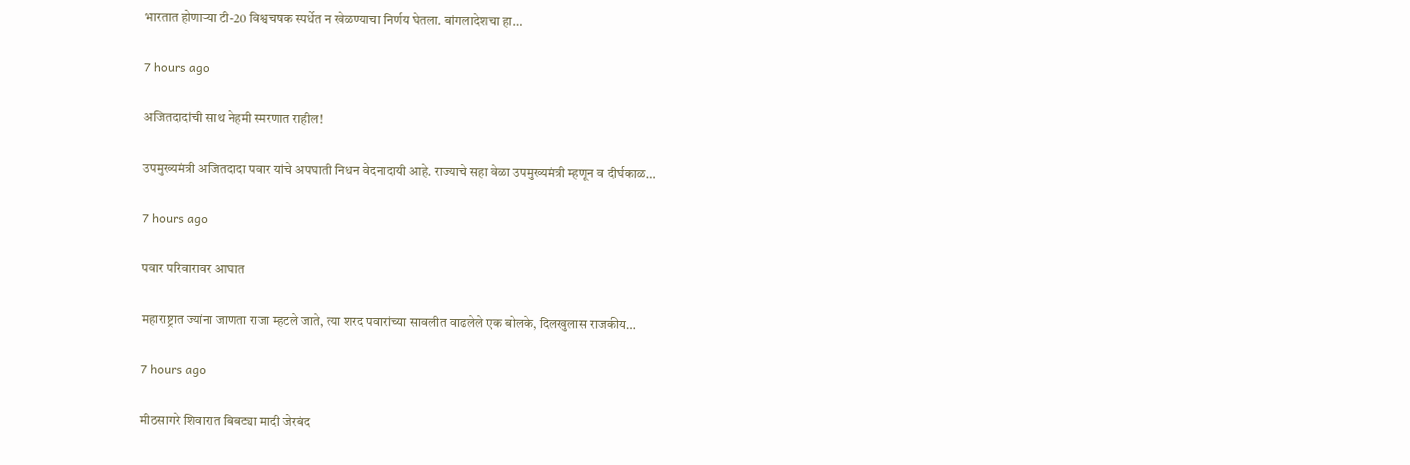भारतात होणार्‍या टी-20 विश्वचषक स्पर्धेत न खेळण्याचा निर्णय घेतला. बांगलादेशचा हा…

7 hours ago

अजितदादांची साथ नेहमी स्मरणात राहील!

उपमुख्यमंत्री अजितदादा पवार यांचे अपघाती निधन वेदनादायी आहे. राज्याचे सहा वेळा उपमुख्यमंत्री म्हणून व दीर्घकाळ…

7 hours ago

पवार परिवारावर आघात

महाराष्ट्रात ज्यांना जाणता राजा म्हटले जाते, त्या शरद पवारांच्या सावलीत वाढलेले एक बोलके, दिलखुलास राजकीय…

7 hours ago

मीठसागरे शिवारात बिबट्या मादी जेरबंद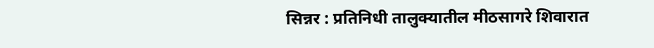सिन्नर : प्रतिनिधी तालुक्यातील मीठसागरे शिवारात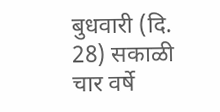बुधवारी (दि. 28) सकाळी चार वर्षे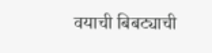वयाची बिबट्याची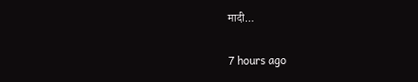मादी…

7 hours ago